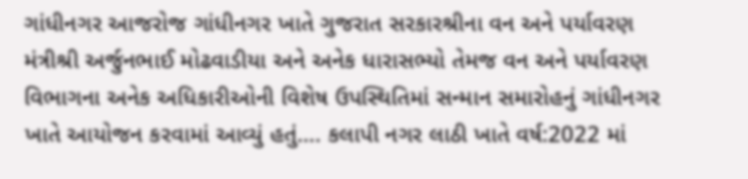ગાંધીનગર આજરોજ ગાંધીનગર ખાતે ગુજરાત સરકારશ્રીના વન અને પર્યાવરણ મંત્રીશ્રી અર્જુનભાઈ મોઢવાડીયા અને અનેક ધારાસભ્યો તેમજ વન અને પર્યાવરણ વિભાગના અનેક અધિકારીઓની વિશેષ ઉપસ્થિતિમાં સન્માન સમારોહનું ગાંધીનગર ખાતે આયોજન કરવામાં આવ્યું હતું…. કલાપી નગર લાઠી ખાતે વર્ષ:2022 માં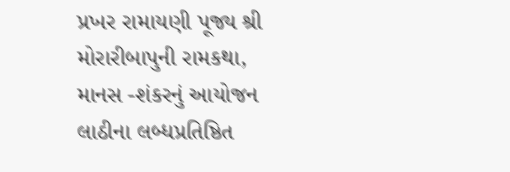પ્રખર રામાયણી પૂજ્ય શ્રી મોરારીબાપુની રામકથા, માનસ -શંકરનું આયોજન લાઠીના લબ્ધપ્રતિષ્ઠિત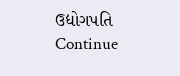ઉદ્યોગપતિ Continue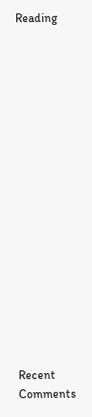Reading


















Recent Comments